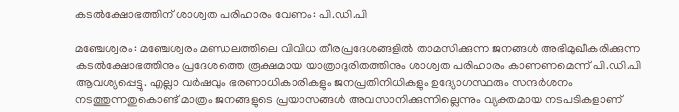കടൽക്ഷോഭത്തിന് ശാശ്വത പരിഹാരം വേണം: പി.ഡി.പി

മഞ്ചേശ്വരം: മഞ്ചേശ്വരം മണ്ഡലത്തിലെ വിവിധ തീരപ്രദേശങ്ങളിൽ താമസിക്കുന്ന ജനങ്ങൾ അഭിമുഖീകരിക്കുന്ന കടൽക്ഷോഭത്തിനും പ്രദേശത്തെ രൂക്ഷമായ യാത്രാദുരിതത്തിനും ശാശ്വത പരിഹാരം കാണണമെന്ന് പി.ഡി.പി ആവശ്യപ്പെട്ടു. എല്ലാ വർഷവും ഭരണാധികാരികളും ജനപ്രതിനിധികളും ഉദ്യോഗസ്ഥരും സന്ദർശനം നടത്തുന്നതുകൊണ്ട് മാത്രം ജനങ്ങളുടെ പ്രയാസങ്ങൾ അവസാനിക്കുന്നില്ലെന്നും വ്യക്തമായ നടപടികളാണ്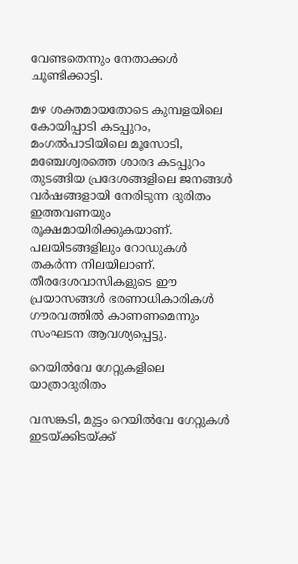വേണ്ടതെന്നും നേതാക്കൾ ചൂണ്ടിക്കാട്ടി.

മഴ ശക്തമായതോടെ കുമ്പളയിലെ കോയിപ്പാടി കടപ്പുറം, മംഗൽപാടിയിലെ മൂസോടി, മഞ്ചേശ്വരത്തെ ശാരദ കടപ്പുറം തുടങ്ങിയ പ്രദേശങ്ങളിലെ ജനങ്ങൾ വർഷങ്ങളായി നേരിടുന്ന ദുരിതം ഇത്തവണയും രൂക്ഷമായിരിക്കുകയാണ്. പലയിടങ്ങളിലും റോഡുകൾ തകർന്ന നിലയിലാണ്. തീരദേശവാസികളുടെ ഈ പ്രയാസങ്ങൾ ഭരണാധികാരികൾ ഗൗരവത്തിൽ കാണണമെന്നും സംഘടന ആവശ്യപ്പെട്ടു.

റെയിൽവേ ഗേറ്റുകളിലെ യാത്രാദുരിതം

വസങ്കടി, മുട്ടം റെയിൽവേ ഗേറ്റുകൾ ഇടയ്ക്കിടയ്ക്ക്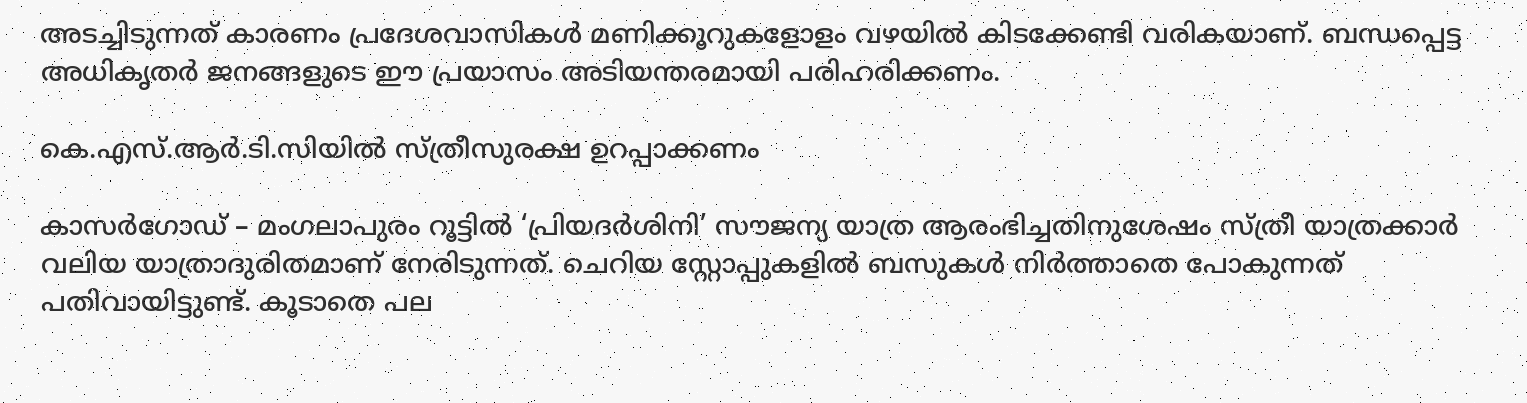അടച്ചിടുന്നത് കാരണം പ്രദേശവാസികൾ മണിക്കൂറുകളോളം വഴയിൽ കിടക്കേണ്ടി വരികയാണ്. ബന്ധപ്പെട്ട അധികൃതർ ജനങ്ങളുടെ ഈ പ്രയാസം അടിയന്തരമായി പരിഹരിക്കണം.

കെ.എസ്.ആർ.ടി.സിയിൽ സ്ത്രീസുരക്ഷ ഉറപ്പാക്കണം

കാസർഗോഡ് – മംഗലാപുരം റൂട്ടിൽ ‘പ്രിയദർശിനി’ സൗജന്യ യാത്ര ആരംഭിച്ചതിനുശേഷം സ്ത്രീ യാത്രക്കാർ വലിയ യാത്രാദുരിതമാണ് നേരിടുന്നത്. ചെറിയ സ്റ്റോപ്പുകളിൽ ബസുകൾ നിർത്താതെ പോകുന്നത് പതിവായിട്ടുണ്ട്. കൂടാതെ പല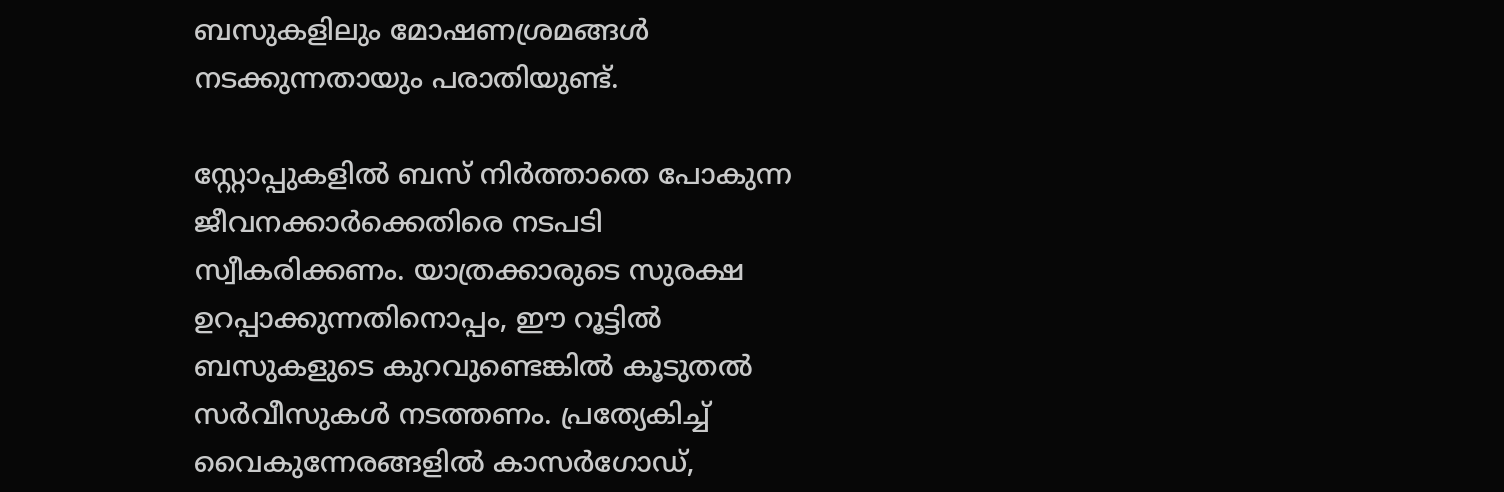ബസുകളിലും മോഷണശ്രമങ്ങൾ നടക്കുന്നതായും പരാതിയുണ്ട്.

സ്റ്റോപ്പുകളിൽ ബസ് നിർത്താതെ പോകുന്ന ജീവനക്കാർക്കെതിരെ നടപടി സ്വീകരിക്കണം. യാത്രക്കാരുടെ സുരക്ഷ ഉറപ്പാക്കുന്നതിനൊപ്പം, ഈ റൂട്ടിൽ ബസുകളുടെ കുറവുണ്ടെങ്കിൽ കൂടുതൽ സർവീസുകൾ നടത്തണം. പ്രത്യേകിച്ച് വൈകുന്നേരങ്ങളിൽ കാസർഗോഡ്,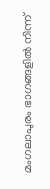മംഗലാപുരം ഭാഗങ്ങളിൽ നിന്ന്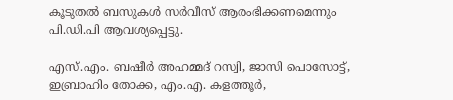കൂടുതൽ ബസുകൾ സർവീസ് ആരംഭിക്കണമെന്നും പി.ഡി.പി ആവശ്യപ്പെട്ടു.

എസ്.എം. ബഷീർ അഹമ്മദ് റസ്വി, ജാസി പൊസോട്ട്, ഇബ്രാഹിം തോക്ക, എം.എ. കളത്തൂർ,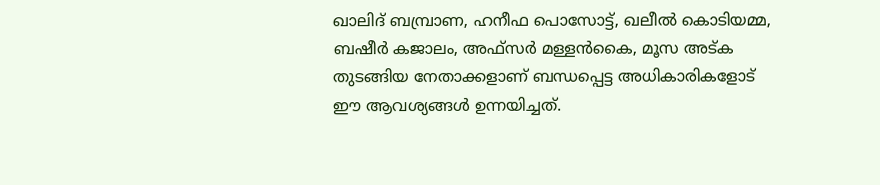ഖാലിദ് ബമ്പ്രാണ, ഹനീഫ പൊസോട്ട്, ഖലീൽ കൊടിയമ്മ, ബഷീർ കജാലം, അഫ്സർ മള്ളൻകൈ, മൂസ അട്ക തുടങ്ങിയ നേതാക്കളാണ് ബന്ധപ്പെട്ട അധികാരികളോട് ഈ ആവശ്യങ്ങൾ ഉന്നയിച്ചത്.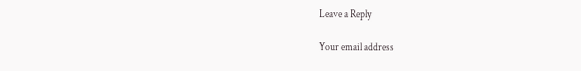Leave a Reply

Your email address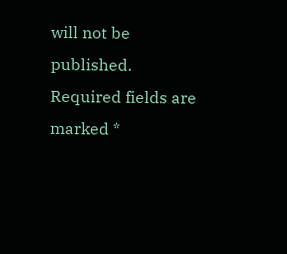will not be published. Required fields are marked *